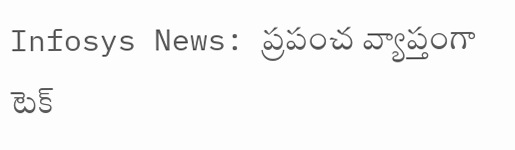Infosys News: ప్రపంచ వ్యాప్తంగా టెక్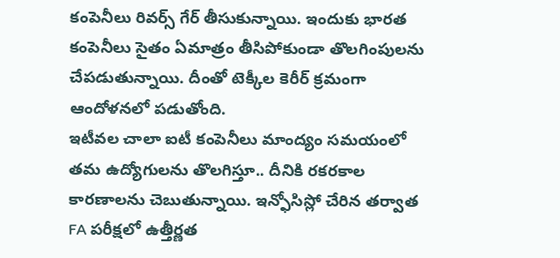కంపెనీలు రివర్స్ గేర్ తీసుకున్నాయి. ఇందుకు భారత కంపెనీలు సైతం ఏమాత్రం తీసిపోకుండా తొలగింపులను చేపడుతున్నాయి. దీంతో టెక్కీల కెరీర్ క్రమంగా ఆందోళనలో పడుతోంది.
ఇటీవల చాలా ఐటీ కంపెనీలు మాంద్యం సమయంలో తమ ఉద్యోగులను తొలగిస్తూ.. దీనికి రకరకాల కారణాలను చెబుతున్నాయి. ఇన్ఫోసిస్లో చేరిన తర్వాత FA పరీక్షలో ఉత్తీర్ణత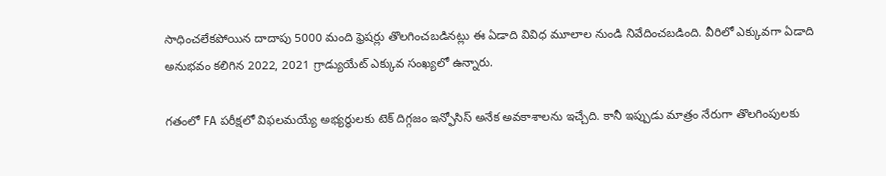సాధించలేకపోయిన దాదాపు 5000 మంది ఫ్రెషర్లు తొలగించబడినట్లు ఈ ఏడాది వివిధ మూలాల నుండి నివేదించబడింది. వీరిలో ఎక్కువగా ఏడాది అనుభవం కలిగిన 2022, 2021 గ్రాడ్యుయేట్ ఎక్కువ సంఖ్యలో ఉన్నారు.

గతంలో FA పరీక్షలో విఫలమయ్యే అభ్యర్థులకు టెక్ దిగ్గజం ఇన్ఫోసిస్ అనేక అవకాశాలను ఇచ్చేది. కానీ ఇప్పుడు మాత్రం నేరుగా తొలగింపులకు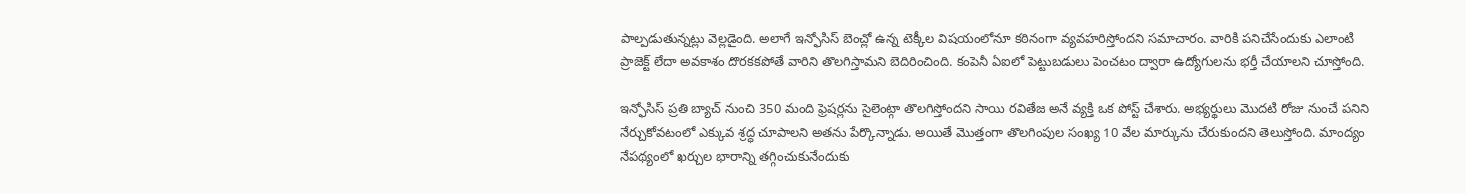పాల్పడుతున్నట్లు వెల్లడైంది. అలాగే ఇన్ఫోసిస్ బెంచ్లో ఉన్న టెక్కీల విషయంలోనూ కఠినంగా వ్యవహరిస్తోందని సమాచారం. వారికి పనిచేసేందుకు ఎలాంటి ప్రాజెక్ట్ లేదా అవకాశం దొరకకపోతే వారిని తొలగిస్తామని బెదిరించింది. కంపెనీ ఏఐలో పెట్టుబడులు పెంచటం ద్వారా ఉద్యోగులను భర్తీ చేయాలని చూస్తోంది.

ఇన్ఫోసిస్ ప్రతి బ్యాచ్ నుంచి 350 మంది ఫ్రెషర్లను సైలెంట్గా తొలగిస్తోందని సాయి రవితేజ అనే వ్యక్తి ఒక పోస్ట్ చేశారు. అభ్యర్థులు మెుదటి రోజు నుంచే పనిని నేర్చుకోవటంలో ఎక్కువ శ్రద్ధ చూపాలని అతను పేర్కొన్నాడు. అయితే మెుత్తంగా తొలగింపుల సంఖ్య 10 వేల మార్కును చేరుకుందని తెలుస్తోంది. మాంద్యం నేపథ్యంలో ఖర్చుల భారాన్ని తగ్గించుకునేందుకు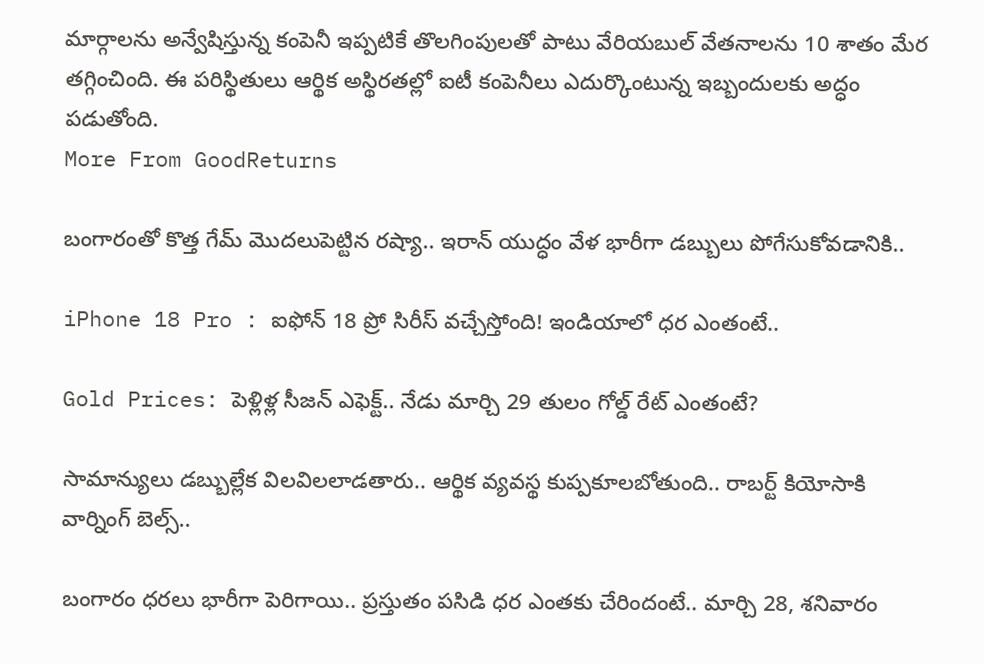మార్గాలను అన్వేషిస్తున్న కంపెనీ ఇప్పటికే తొలగింపులతో పాటు వేరియబుల్ వేతనాలను 10 శాతం మేర తగ్గించింది. ఈ పరిస్థితులు ఆర్థిక అస్థిరతల్లో ఐటీ కంపెనీలు ఎదుర్కొంటున్న ఇబ్బందులకు అద్ధం పడుతోంది.
More From GoodReturns

బంగారంతో కొత్త గేమ్ మొదలుపెట్టిన రష్యా.. ఇరాన్ యుద్ధం వేళ భారీగా డబ్బులు పోగేసుకోవడానికి..

iPhone 18 Pro : ఐఫోన్ 18 ప్రో సిరీస్ వచ్చేస్తోంది! ఇండియాలో ధర ఎంతంటే..

Gold Prices: పెళ్లిళ్ల సీజన్ ఎఫెక్ట్.. నేడు మార్చి 29 తులం గోల్డ్ రేట్ ఎంతంటే?

సామాన్యులు డబ్బుల్లేక విలవిలలాడతారు.. ఆర్థిక వ్యవస్థ కుప్పకూలబోతుంది.. రాబర్ట్ కియోసాకి వార్నింగ్ బెల్స్..

బంగారం ధరలు భారీగా పెరిగాయి.. ప్రస్తుతం పసిడి ధర ఎంతకు చేరిందంటే.. మార్చి 28, శనివారం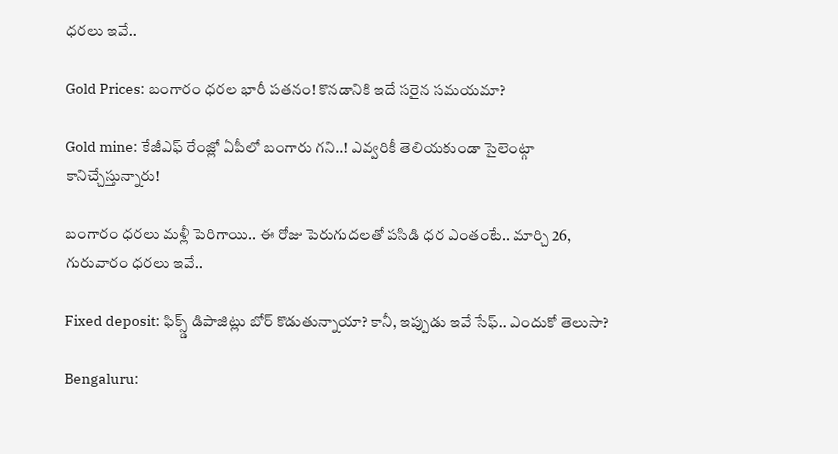ధరలు ఇవే..

Gold Prices: బంగారం ధరల భారీ పతనం! కొనడానికి ఇదే సరైన సమయమా?

Gold mine: కేజీఎఫ్ రేంజ్లో ఏపీలో బంగారు గని..! ఎవ్వరికీ తెలియకుండా సైలెంట్గా కానిచ్చేస్తున్నారు!

బంగారం ధరలు మళ్లీ పెరిగాయి.. ఈ రోజు పెరుగుదలతో పసిడి ధర ఎంతంటే.. మార్చి 26, గురువారం ధరలు ఇవే..

Fixed deposit: ఫిక్స్డ్ డిపాజిట్లు బోర్ కొడుతున్నాయా? కానీ, ఇప్పుడు ఇవే సేఫ్.. ఎందుకో తెలుసా?

Bengaluru: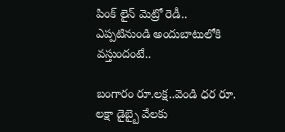పింక్ లైన్ మెట్రో రెడీ.. ఎప్పటినుండి అందుబాటులోకి వస్తుందంటే..

బంగారం రూ.లక్ష..వెండి ధర రూ. లక్షా డైబ్బై వేలకు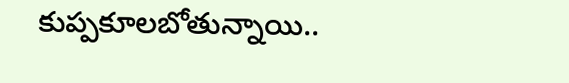కుప్పకూలబోతున్నాయి..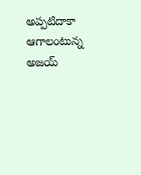అప్పటిదాకా ఆగాలంటున్న అజయ్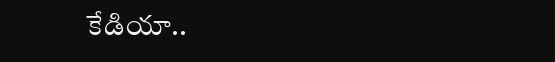కేడియా..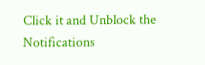Click it and Unblock the Notifications